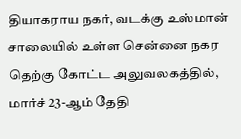தியாகராய நகர், வடக்கு உஸ்மான் சாலையில் உள்ள சென்னை நகர தெற்கு கோட்ட அலுவலகத்தில், மார்ச் 23-ஆம் தேதி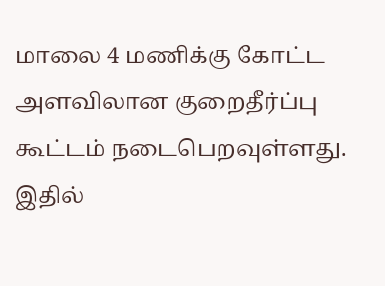மாலை 4 மணிக்கு கோட்ட அளவிலான குறைதீர்ப்பு கூட்டம் நடைபெறவுள்ளது. இதில்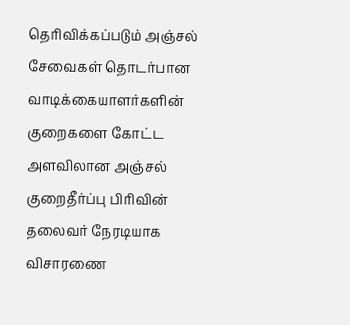தெரிவிக்கப்படும் அஞ்சல் சேவைகள் தொடர்பான வாடிக்கையாளர்களின் குறைகளை கோட்ட அளவிலான அஞ்சல் குறைதீர்ப்பு பிரிவின் தலைவர் நேரடியாக விசாரணை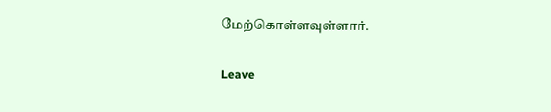மேற்கொள்ளவுள்ளார்.

Leave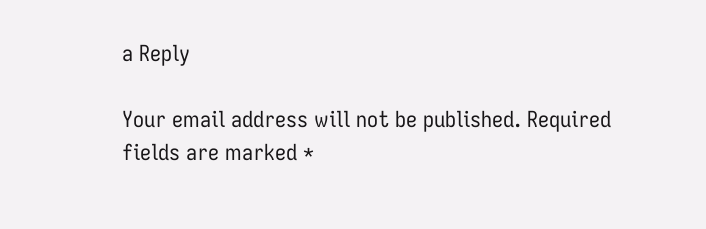a Reply

Your email address will not be published. Required fields are marked *